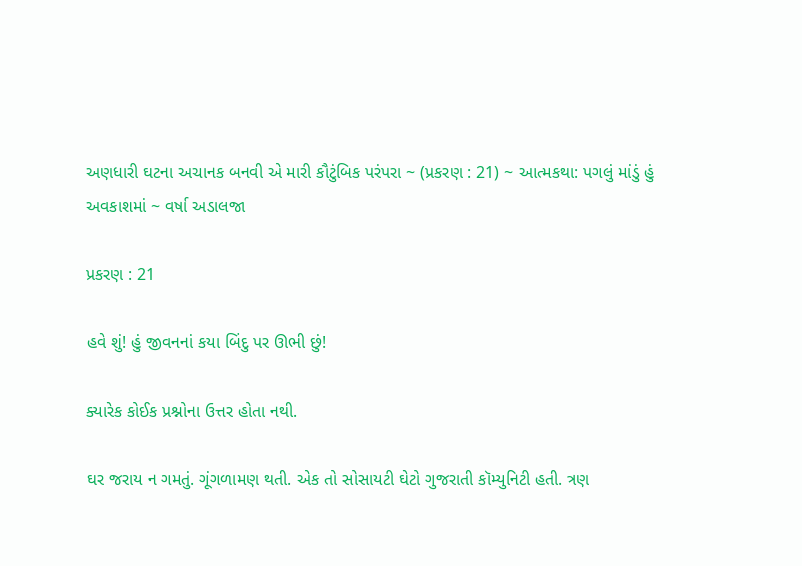અણધારી ઘટના અચાનક બનવી એ મારી કૌટુંબિક પરંપરા ~ (પ્રકરણ : 21) ~ આત્મકથા: પગલું માંડું હું અવકાશમાં ~ વર્ષા અડાલજા

પ્રકરણ : 21

હવે શું! હું જીવનનાં કયા બિંદુ પર ઊભી છું!

ક્યારેક કોઈક પ્રશ્નોના ઉત્તર હોતા નથી.

ઘર જરાય ન ગમતું. ગૂંગળામણ થતી. એક તો સોસાયટી ઘેટો ગુજરાતી કૉમ્યુનિટી હતી. ત્રણ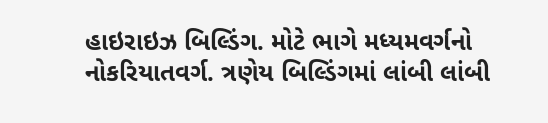હાઇરાઇઝ બિલ્ડિંગ. મોટે ભાગે મધ્યમવર્ગનો નોકરિયાતવર્ગ. ત્રણેય બિલ્ડિંગમાં લાંબી લાંબી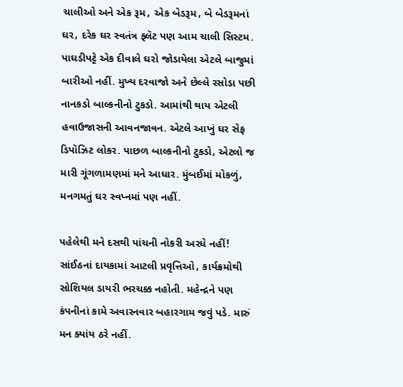ચાલીઓ અને એક રૂમ, એક બેડરૂમ, બે બેડરૂમનાં ઘર, દરેક ઘર સ્વતંત્ર ફ્લૅટ પણ આમ ચાલી સિસ્ટમ. પાઘડીપટ્ટે એક દીવાલે ઘરો જોડાયેલા એટલે બાજુમાં બારીઓ નહીં. મુખ્ય દરવાજો અને છેલ્લે રસોડા પછી નાનકડો બાલ્કનીનો ટુકડો. આમાંથી થાય એટલી હવાઉજાસની આવનજાવન. એટલે આખું ઘર સેફ ડિપૉઝિટ લોકર. પાછળ બાલ્કનીનો ટુકડો, એટલો જ મારી ગૂંગળામણમાં મને આધાર. મુંબઈમાં મોકળું, મનગમતું ઘર સ્વપ્નમાં પણ નહીં.

પહેલેથી મને દસથી પાંચની નોકરી અરધે નહીં! સાંઈઠનાં દાયકામાં આટલી પ્રવૃત્તિઓ, કાર્યક્રમોથી સોશિયલ ડાયરી ભરચક્ક નહોતી. મહેન્દ્રને પણ કંપનીનાં કામે અવારનવાર બહારગામ જવું પડે. મારું મન ક્યાંય ઠરે નહીં.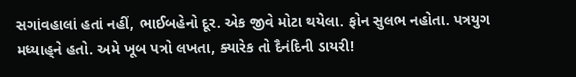સગાંવહાલાં હતાં નહીં, ભાઈબહેનો દૂર. એક જીવે મોટા થયેલા. ફોન સુલભ નહોતા. પત્રયુગ મધ્યાહ્‌ને હતો. અમે ખૂબ પત્રો લખતા, ક્યારેક તો દૈનંદિની ડાયરી!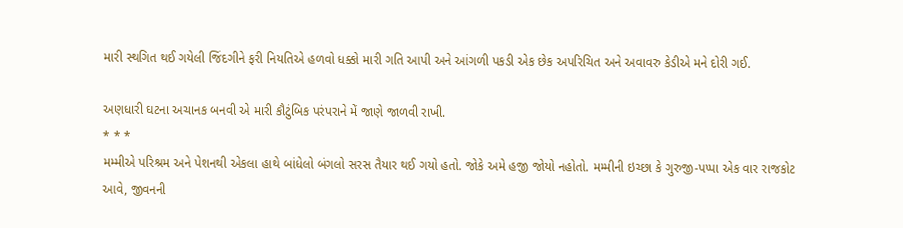મારી સ્થગિત થઈ ગયેલી જિંદગીને ફરી નિયતિએ હળવો ધક્કો મારી ગતિ આપી અને આંગળી પકડી એક છેક અપરિચિત અને અવાવરુ કેડીએ મને દોરી ગઈ.

અણધારી ઘટના અચાનક બનવી એ મારી કૌટુંબિક પરંપરાને મેં જાણે જાળવી રાખી.
* * *
મમ્મીએ પરિશ્રમ અને પેશનથી એકલા હાથે બાંધેલો બંગલો સરસ તૈયાર થઈ ગયો હતો. જોકે અમે હજી જોયો નહોતો. મમ્મીની ઇચ્છા કે ગુરુજી-પપ્પા એક વાર રાજકોટ આવે, જીવનની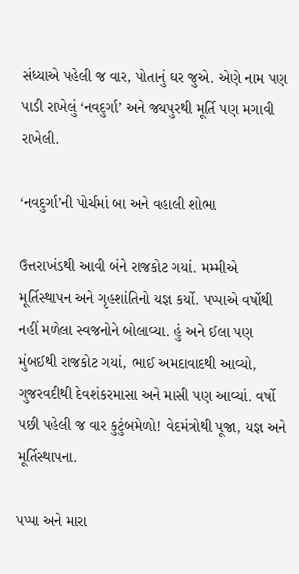સંધ્યાએ પહેલી જ વાર, પોતાનું ઘર જુએ. એણે નામ પણ પાડી રાખેલું ‘નવદુર્ગા’ અને જયપુરથી મૂર્તિ પણ મગાવી રાખેલી.

‘નવદુર્ગા’ની પોર્ચમાં બા અને વહાલી શોભા

ઉત્તરાખંડથી આવી બંને રાજકોટ ગયાં. મમ્મીએ મૂર્તિસ્થાપન અને ગૃહશાંતિનો યજ્ઞ કર્યો. પપ્પાએ વર્ષોથી નહીં મળેલા સ્વજનોને બોલાવ્યા. હું અને ઈલા પણ મુંબઈથી રાજકોટ ગયાં, ભાઈ અમદાવાદથી આવ્યો, ગુજરવદીથી દેવશંકરમાસા અને માસી પણ આવ્યાં. વર્ષો પછી પહેલી જ વાર કુટુંબમેળો! વેદમંત્રોથી પૂજા, યજ્ઞ અને મૂર્તિસ્થાપના.

પપ્પા અને મારા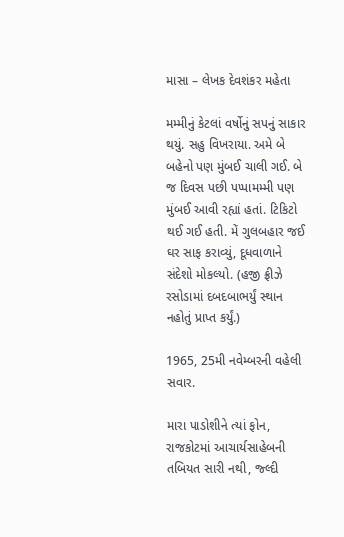માસા – લેખક દેવશંકર મહેતા

મમ્મીનું કેટલાં વર્ષોનું સપનું સાકાર થયું. સહુ વિખરાયા. અમે બે બહેનો પણ મુંબઈ ચાલી ગઈ. બે જ દિવસ પછી પપ્પામમ્મી પણ મુંબઈ આવી રહ્યાં હતાં. ટિકિટો થઈ ગઈ હતી. મેં ગુલબહાર જઈ ઘર સાફ કરાવ્યું, દૂધવાળાને સંદેશો મોકલ્યો. (હજી ફ્રીઝે રસોડામાં દબદબાભર્યું સ્થાન નહોતું પ્રાપ્ત કર્યું.)

1965, 25મી નવેમ્બરની વહેલી સવાર.

મારા પાડોશીને ત્યાં ફોન, રાજકોટમાં આચાર્યસાહેબની તબિયત સારી નથી, જ્લ્દી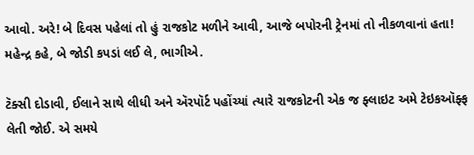આવો. અરે! બે દિવસ પહેલાં તો હું રાજકોટ મળીને આવી, આજે બપોરની ટ્રેનમાં તો નીકળવાનાં હતા! મહેન્દ્ર કહે, બે જોડી કપડાં લઈ લે, ભાગીએ.

ટૅક્સી દોડાવી, ઈલાને સાથે લીધી અને ઍરપૉર્ટ પહોંચ્યાં ત્યારે રાજકોટની એક જ ફ્લાઇટ અમે ટેઇકઑફ્ફ લેતી જોઈ. એ સમયે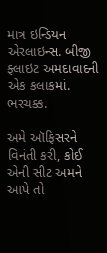માત્ર ઇન્ડિયન એરલાઇન્સ. બીજી ફ્લાઇટ અમદાવાદની એક કલાકમાં. ભરચક્ક.

અમે ઑફિસરને વિનંતી કરી, કોઈ એની સીટ અમને આપે તો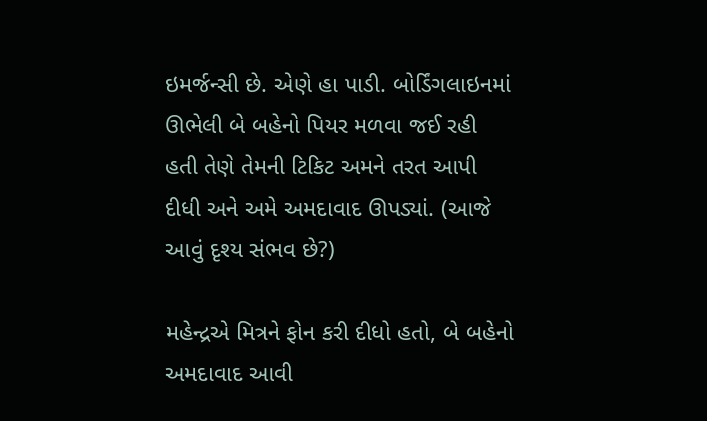ઇમર્જન્સી છે. એણે હા પાડી. બોર્ડિંગલાઇનમાં ઊભેલી બે બહેનો પિયર મળવા જઈ રહી હતી તેણે તેમની ટિકિટ અમને તરત આપી દીધી અને અમે અમદાવાદ ઊપડ્યાં. (આજે આવું દૃશ્ય સંભવ છે?)

મહેન્દ્રએ મિત્રને ફોન કરી દીધો હતો, બે બહેનો અમદાવાદ આવી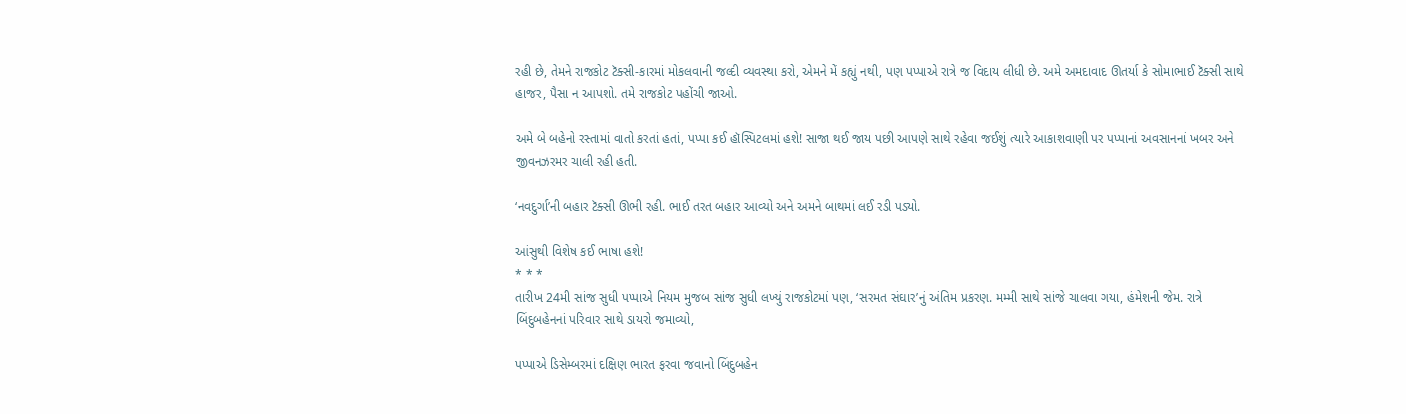રહી છે, તેમને રાજકોટ ટૅક્સી-કારમાં મોકલવાની જલ્દી વ્યવસ્થા કરો, એમને મેં કહ્યું નથી, પણ પપ્પાએ રાત્રે જ વિદાય લીધી છે. અમે અમદાવાદ ઊતર્યા કે સોમાભાઈ ટૅક્સી સાથે હાજર, પૈસા ન આપશો. તમે રાજકોટ પહોંચી જાઓ.

અમે બે બહેનો રસ્તામાં વાતો કરતાં હતાં, પપ્પા કઈ હૉસ્પિટલમાં હશે! સાજા થઈ જાય પછી આપણે સાથે રહેવા જઈશું ત્યારે આકાશવાણી પર પપ્પાનાં અવસાનનાં ખબર અને જીવનઝરમર ચાલી રહી હતી.

‘નવદુર્ગા’ની બહાર ટૅક્સી ઊભી રહી. ભાઈ તરત બહાર આવ્યો અને અમને બાથમાં લઈ રડી પડ્યો.

આંસુથી વિશેષ કઈ ભાષા હશે!
* * *
તારીખ 24મી સાંજ સુધી પપ્પાએ નિયમ મુજબ સાંજ સુધી લખ્યું રાજકોટમાં પણ, ‘સરમત સંઘાર’નું અંતિમ પ્રકરણ. મમ્મી સાથે સાંજે ચાલવા ગયા, હંમેશની જેમ. રાત્રે બિંદુબહેનનાં પરિવાર સાથે ડાયરો જમાવ્યો,

પપ્પાએ ડિસેમ્બરમાં દક્ષિણ ભારત ફરવા જવાનો બિંદુબહેન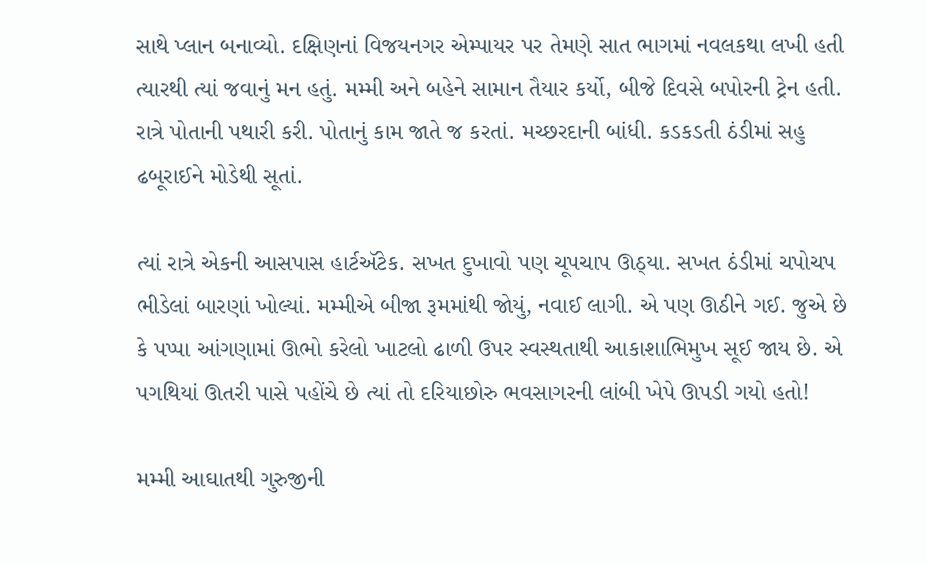સાથે પ્લાન બનાવ્યો. દક્ષિણનાં વિજયનગર એમ્પાયર પર તેમણે સાત ભાગમાં નવલકથા લખી હતી ત્યારથી ત્યાં જવાનું મન હતું. મમ્મી અને બહેને સામાન તૈયાર કર્યો, બીજે દિવસે બપોરની ટ્રેન હતી. રાત્રે પોતાની પથારી કરી. પોતાનું કામ જાતે જ કરતાં. મચ્છરદાની બાંધી. કડકડતી ઠંડીમાં સહુ ઢબૂરાઈને મોડેથી સૂતાં.

ત્યાં રાત્રે એકની આસપાસ હાર્ટઍટેક. સખત દુખાવો પણ ચૂપચાપ ઊઠ્યા. સખત ઠંડીમાં ચપોચપ ભીડેલાં બારણાં ખોલ્યાં. મમ્મીએ બીજા રૂમમાંથી જોયું, નવાઈ લાગી. એ પણ ઊઠીને ગઈ. જુએ છે કે પપ્પા આંગણામાં ઊભો કરેલો ખાટલો ઢાળી ઉપર સ્વસ્થતાથી આકાશાભિમુખ સૂઈ જાય છે. એ પગથિયાં ઊતરી પાસે પહોંચે છે ત્યાં તો દરિયાછોરુ ભવસાગરની લાંબી ખેપે ઊપડી ગયો હતો!

મમ્મી આઘાતથી ગુરુજીની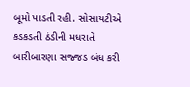બૂમો પાડતી રહી. સોસાયટીએ કડકડતી ઠંડીની મધરાતે બારીબારણા સજ્જડ બંધ કરી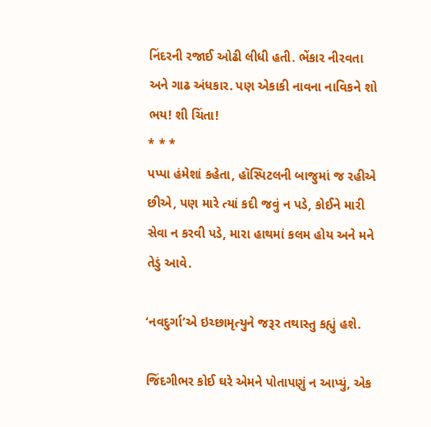નિંદરની રજાઈ ઓઢી લીધી હતી. ભેંકાર નીરવતા અને ગાઢ અંધકાર. પણ એકાકી નાવના નાવિકને શો ભય! શી ચિંતા!
* * *
પપ્પા હંમેશાં કહેતા, હૉસ્પિટલની બાજુમાં જ રહીએ છીએ, પણ મારે ત્યાં કદી જવું ન પડે, કોઈને મારી સેવા ન કરવી પડે, મારા હાથમાં કલમ હોય અને મને તેડું આવે.

‘નવદુર્ગા’એ ઇચ્છામૃત્યુને જરૂર તથાસ્તુ કહ્યું હશે.

જિંદગીભર કોઈ ઘરે એમને પોતાપણું ન આપ્યું, એક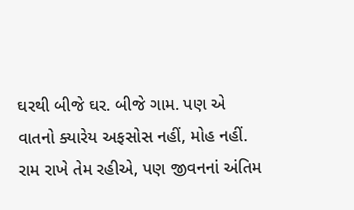ઘરથી બીજે ઘર. બીજે ગામ. પણ એ વાતનો ક્યારેય અફસોસ નહીં, મોહ નહીં. રામ રાખે તેમ રહીએ, પણ જીવનનાં અંતિમ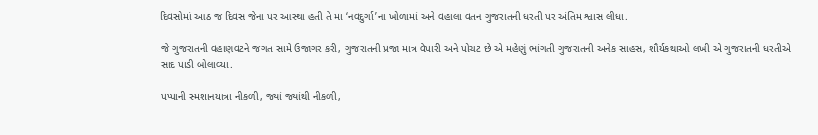દિવસોમાં આઠ જ દિવસ જેના પર આસ્થા હતી તે મા ‘નવદુર્ગા’ના ખોળામાં અને વહાલા વતન ગુજરાતની ધરતી પર અંતિમ શ્વાસ લીધા.

જે ગુજરાતની વહાણવટને જગત સામે ઉજાગર કરી, ગુજરાતની પ્રજા માત્ર વેપારી અને પોચટ છે એ મહેણું ભાંગતી ગુજરાતની અનેક સાહસ, શૌર્યકથાઓ લખી એ ગુજરાતની ધરતીએ સાદ પાડી બોલાવ્યા.

પપ્પાની સ્મશાનયાત્રા નીકળી, જ્યાં જ્યાંથી નીકળી,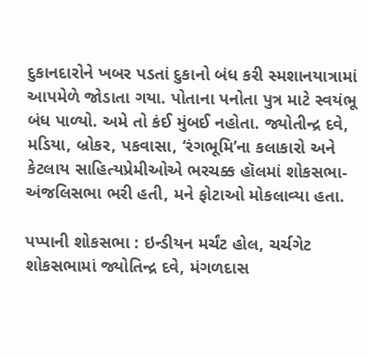દુકાનદારોને ખબર પડતાં દુકાનો બંધ કરી સ્મશાનયાત્રામાં આપમેળે જોડાતા ગયા. પોતાના પનોતા પુત્ર માટે સ્વયંભૂ બંધ પાળ્યો. અમે તો કંઈ મુંબઈ નહોતા. જ્યોતીન્દ્ર દવે, મડિયા, બ્રોકર, પકવાસા, ‘રંગભૂમિ’ના કલાકારો અને કેટલાય સાહિત્યપ્રેમીઓએ ભરચક્ક હૉલમાં શોકસભા-અંજલિસભા ભરી હતી, મને ફોટાઓ મોકલાવ્યા હતા.

પપ્પાની શોકસભા : ઇન્ડીયન મર્ચંટ હોલ, ચર્ચગેટ
શોકસભામાં જ્યોતિન્દ્ર દવે, મંગળદાસ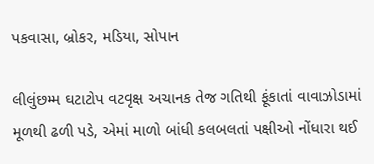પકવાસા, બ્રોકર, મડિયા, સોપાન

લીલુંછમ્મ ઘટાટોપ વટવૃક્ષ અચાનક તેજ ગતિથી ફૂંકાતાં વાવાઝોડામાં મૂળથી ઢળી પડે, એમાં માળો બાંધી કલબલતાં પક્ષીઓ નોંધારા થઈ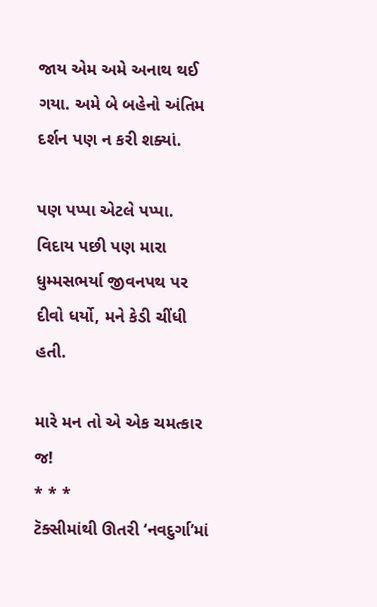જાય એમ અમે અનાથ થઈ ગયા. અમે બે બહેનો અંતિમ દર્શન પણ ન કરી શક્યાં.

પણ પપ્પા એટલે પપ્પા. વિદાય પછી પણ મારા ધુમ્મસભર્યા જીવનપથ પર દીવો ધર્યો, મને કેડી ચીંધી હતી.

મારે મન તો એ એક ચમત્કાર જ!
* * *
ટૅક્સીમાંથી ઊતરી ‘નવદુર્ગા’માં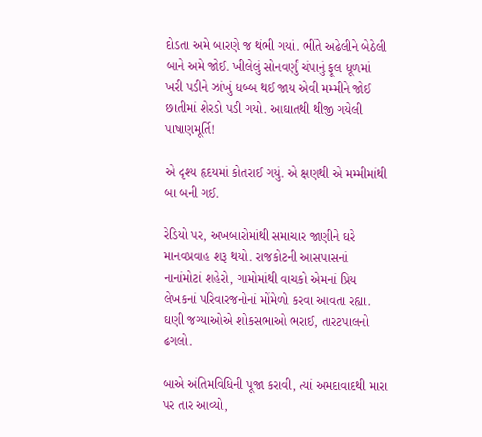દોડતા અમે બારણે જ થંભી ગયાં. ભીંતે અઢેલીને બેઠેલી બાને અમે જોઈ. ખીલેલું સોનવર્ણું ચંપાનું ફૂલ ધૂળમાં ખરી પડીને ઝાંખું ધબ્બ થઈ જાય એવી મમ્મીને જોઈ છાતીમાં શેરડો પડી ગયો. આઘાતથી થીજી ગયેલી પાષાણમૂર્તિ!

એ દૃશ્ય હૃદયમાં કોતરાઈ ગયું. એ ક્ષણથી એ મમ્મીમાંથી બા બની ગઈ.

રેડિયો પર, અખબારોમાંથી સમાચાર જાણીને ઘરે માનવપ્રવાહ શરૂ થયો. રાજકોટની આસપાસનાં નાનાંમોટાં શહેરો, ગામોમાંથી વાચકો એમનાં પ્રિય લેખકનાં પરિવારજનોનાં મોંમેળો કરવા આવતા રહ્યા. ઘણી જગ્યાઓએ શોકસભાઓ ભરાઈ, તારટપાલનો ઢગલો.

બાએ અંતિમવિધિની પૂજા કરાવી, ત્યાં અમદાવાદથી મારા પર તાર આવ્યો,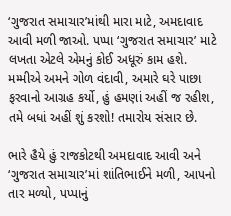‘ગુજરાત સમાચાર’માંથી મારા માટે, અમદાવાદ આવી મળી જાઓ. પપ્પા ‘ગુજરાત સમાચાર’ માટે લખતા એટલે એમનું કોઈ અધૂરું કામ હશે. મમ્મીએ અમને ગોળ વંદાવી, અમારે ઘરે પાછા ફરવાનો આગ્રહ કર્યો, હું હમણાં અહીં જ રહીશ, તમે બધાં અહીં શું કરશો! તમારોય સંસાર છે.

ભારે હૈયે હું રાજકોટથી અમદાવાદ આવી અને ‘ગુજરાત સમાચાર’માં શાંતિભાઈને મળી, આપનો તાર મળ્યો, પપ્પાનું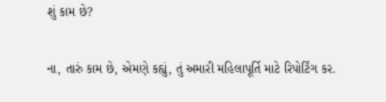શું કામ છે?

ના, તારું કામ છે, એમણે કહ્યું, તું અમારી મહિલાપૂર્તિ માટે રિપોર્ટિંગ કર.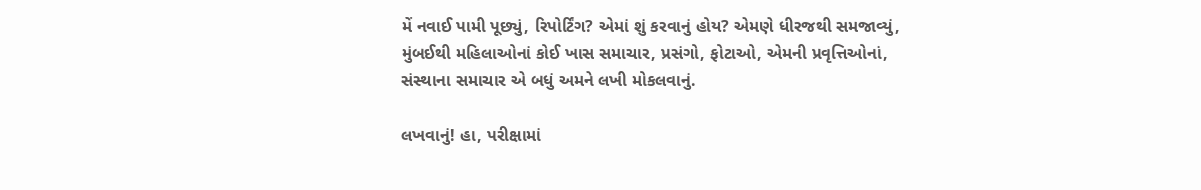મેં નવાઈ પામી પૂછ્યું, રિપોર્ટિંગ? એમાં શું કરવાનું હોય? એમણે ધીરજથી સમજાવ્યું, મુંબઈથી મહિલાઓનાં કોઈ ખાસ સમાચાર, પ્રસંગો, ફોટાઓ, એમની પ્રવૃત્તિઓનાં, સંસ્થાના સમાચાર એ બધું અમને લખી મોકલવાનું.

લખવાનું! હા, પરીક્ષામાં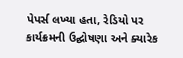પેપર્સ લખ્યા હતા, રેડિયો પર કાર્યક્રમની ઉદ્ઘોષણા અને ક્યારેક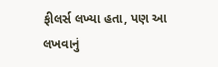ફીલર્સ લખ્યા હતા, પણ આ લખવાનું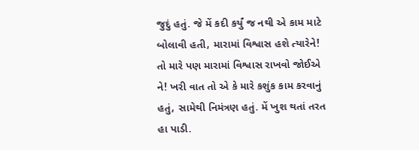જુદું હતું. જે મેં કદી કર્યું જ નથી એ કામ માટે બોલાવી હતી, મારામાં વિશ્વાસ હશે ત્યારેને! તો મારે પણ મારામાં વિશ્વાસ રાખવો જોઈએ ને! ખરી વાત તો એ કે મારે કશુંક કામ કરવાનું હતું, સામેથી નિમંત્રણ હતું. મેં ખુશ થતાં તરત હા પાડી.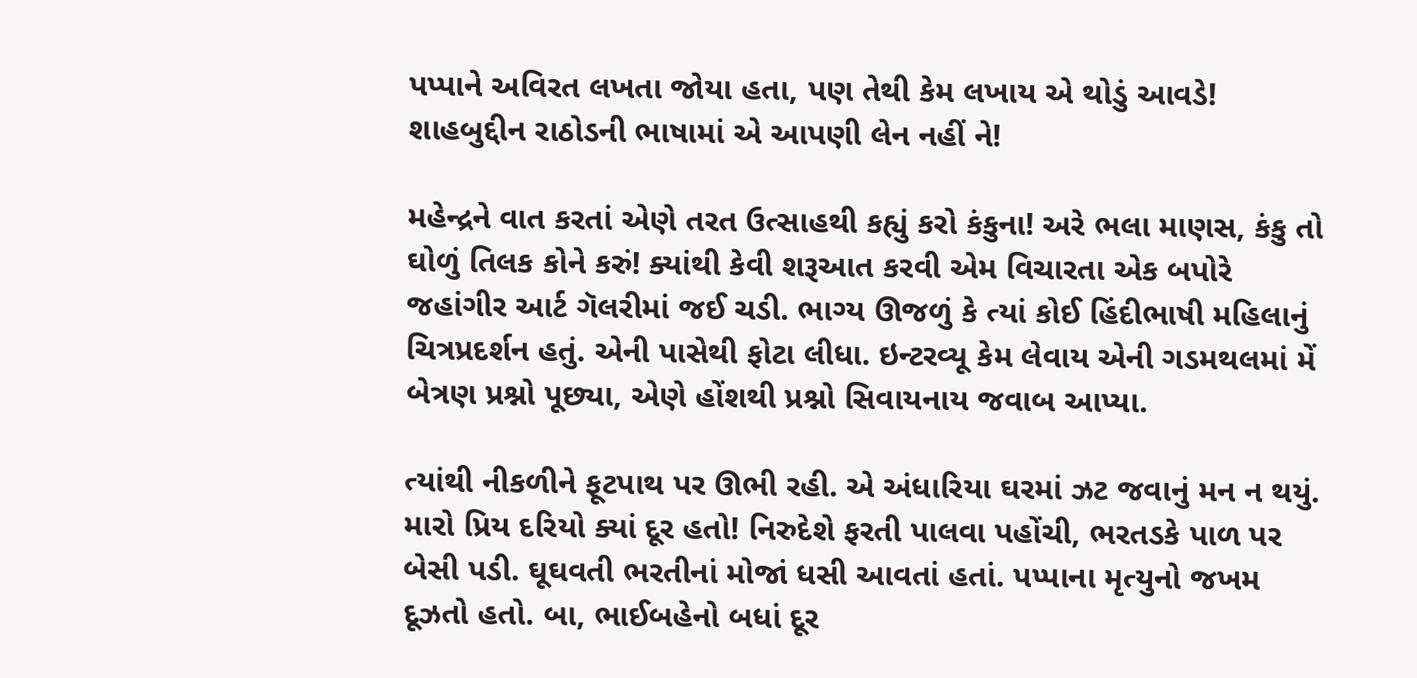પપ્પાને અવિરત લખતા જોયા હતા, પણ તેથી કેમ લખાય એ થોડું આવડે! શાહબુદ્દીન રાઠોડની ભાષામાં એ આપણી લેન નહીં ને!

મહેન્દ્રને વાત કરતાં એણે તરત ઉત્સાહથી કહ્યું કરો કંકુના! અરે ભલા માણસ, કંકુ તો ઘોળું તિલક કોને કરું! ક્યાંથી કેવી શરૂઆત કરવી એમ વિચારતા એક બપોરે જહાંગીર આર્ટ ગૅલરીમાં જઈ ચડી. ભાગ્ય ઊજળું કે ત્યાં કોઈ હિંદીભાષી મહિલાનું ચિત્રપ્રદર્શન હતું. એની પાસેથી ફોટા લીધા. ઇન્ટરવ્યૂ કેમ લેવાય એની ગડમથલમાં મેં બેત્રણ પ્રશ્નો પૂછ્યા, એણે હોંશથી પ્રશ્નો સિવાયનાય જવાબ આપ્યા.

ત્યાંથી નીકળીને ફૂટપાથ પર ઊભી રહી. એ અંધારિયા ઘરમાં ઝટ જવાનું મન ન થયું. મારો પ્રિય દરિયો ક્યાં દૂર હતો! નિરુદેશે ફરતી પાલવા પહોંચી, ભરતડકે પાળ પર બેસી પડી. ઘૂઘવતી ભરતીનાં મોજાં ધસી આવતાં હતાં. પપ્પાના મૃત્યુનો જખમ દૂઝતો હતો. બા, ભાઈબહેનો બધાં દૂર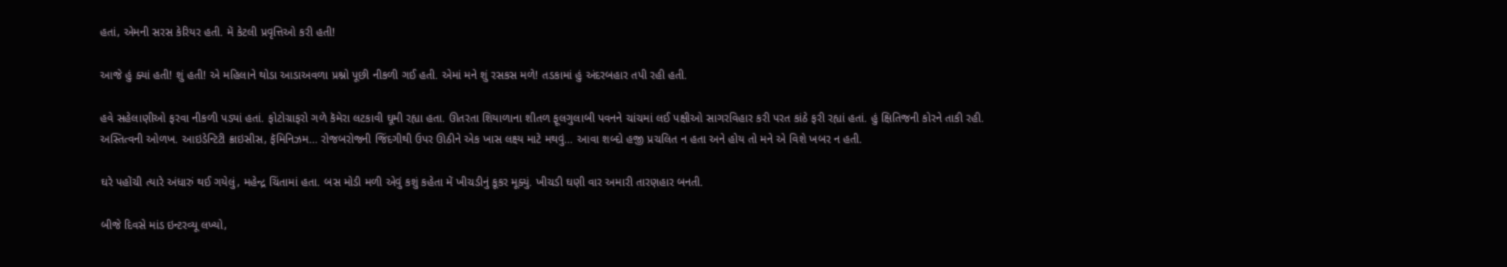હતાં, એમની સરસ કેરિયર હતી. મેં કેટલી પ્રવૃત્તિઓ કરી હતી!

આજે હું ક્યાં હતી! શું હતી! એ મહિલાને થોડા આડાઅવળા પ્રશ્નો પૂછી નીકળી ગઈ હતી. એમાં મને શું રસકસ મળે! તડકામાં હું અંદરબહાર તપી રહી હતી.

હવે સહેલાણીઓ ફરવા નીકળી પડ્યાં હતાં. ફોટોગ્રાફરો ગળે કૅમેરા લટકાવી ઘૂમી રહ્યા હતા. ઊતરતા શિયાળાના શીતળ ફૂલગુલાબી પવનને ચાંચમાં લઈ પક્ષીઓ સાગરવિહાર કરી પરત કાંઠે ફરી રહ્યાં હતાં. હું ક્ષિતિજની કોરને તાકી રહી. અસ્તિત્વની ઓળખ. આઇડેન્ટિટી ક્રાઇસીસ, ફૅમિનિઝમ… રોજબરોજની જિંદગીથી ઉપર ઊઠીને એક ખાસ લક્ષ્ય માટે મથવું… આવા શબ્દો હજી પ્રચલિત ન હતા અને હોય તો મને એ વિશે ખબર ન હતી.

ઘરે પહોંચી ત્યારે અંધારું થઈ ગયેલું, મહેન્દ્ર ચિંતામાં હતા. બસ મોડી મળી એવું કશું કહેતા મેં ખીચડીનું કૂકર મૂક્યું. ખીચડી ઘણી વાર અમારી તારણહાર બનતી.

બીજે દિવસે માંડ ઇન્ટરવ્યૂ લખ્યો,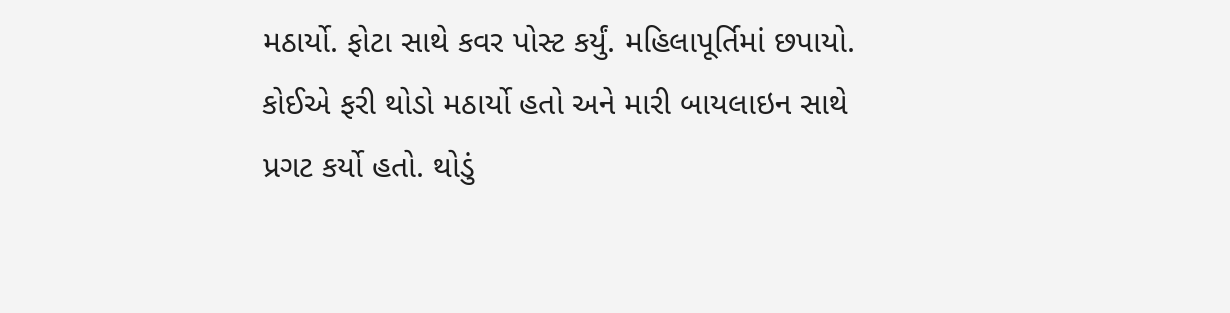મઠાર્યો. ફોટા સાથે કવર પોસ્ટ કર્યું. મહિલાપૂર્તિમાં છપાયો. કોઈએ ફરી થોડો મઠાર્યો હતો અને મારી બાયલાઇન સાથે પ્રગટ કર્યો હતો. થોડું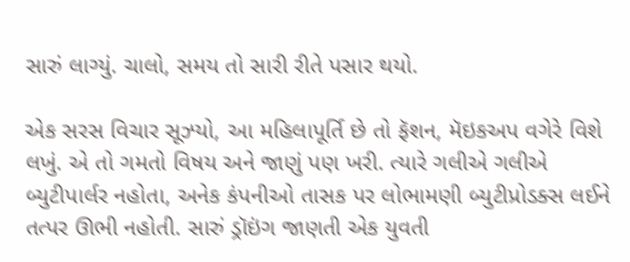સારું લાગ્યું. ચાલો, સમય તો સારી રીતે પસાર થયો.

એક સરસ વિચાર સૂઝ્યો, આ મહિલાપૂર્તિ છે તો ફૅશન, મૅઇકઅપ વગેરે વિશે લખું. એ તો ગમતો વિષય અને જાણું પણ ખરી. ત્યારે ગલીએ ગલીએ બ્યુટીપાર્લર નહોતા, અનેક કંપનીઓ તાસક પર લોભામણી બ્યુટીપ્રોડક્સ લઈને તત્પર ઊભી નહોતી. સારું ડ્રૉઇંગ જાણતી એક યુવતી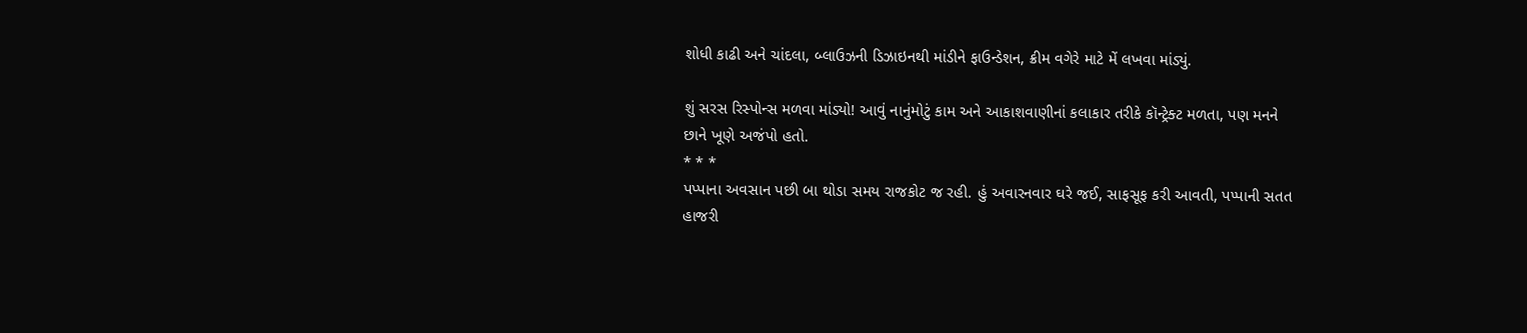શોધી કાઢી અને ચાંદલા, બ્લાઉઝની ડિઝાઇનથી માંડીને ફાઉન્ડેશન, ક્રીમ વગેરે માટે મેં લખવા માંડ્યું.

શું સરસ રિસ્પોન્સ મળવા માંડ્યો! આવું નાનુંમોટું કામ અને આકાશવાણીનાં કલાકાર તરીકે કૉન્ટ્રેક્ટ મળતા, પણ મનને છાને ખૂણે અજંપો હતો.
* * *
પપ્પાના અવસાન પછી બા થોડા સમય રાજકોટ જ રહી. હું અવારનવાર ઘરે જઈ, સાફસૂફ કરી આવતી, પપ્પાની સતત હાજરી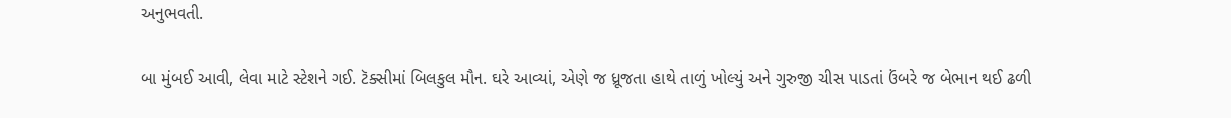અનુભવતી.

બા મુંબઈ આવી, લેવા માટે સ્ટેશને ગઈ. ટૅક્સીમાં બિલકુલ મૌન. ઘરે આવ્યાં, એણે જ ધ્રૂજતા હાથે તાળું ખોલ્યું અને ગુરુજી ચીસ પાડતાં ઉંબરે જ બેભાન થઈ ઢળી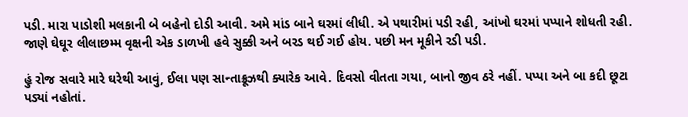પડી. મારા પાડોશી મલકાની બે બહેનો દોડી આવી. અમે માંડ બાને ઘરમાં લીધી. એ પથારીમાં પડી રહી, આંખો ઘરમાં પપ્પાને શોધતી રહી. જાણે ઘેઘૂર લીલાછમ્મ વૃક્ષની એક ડાળખી હવે સુક્કી અને બરડ થઈ ગઈ હોય. પછી મન મૂકીને રડી પડી.

હું રોજ સવારે મારે ઘરેથી આવું, ઈલા પણ સાન્તાક્રૂઝથી ક્યારેક આવે. દિવસો વીતતા ગયા, બાનો જીવ ઠરે નહીં. પપ્પા અને બા કદી છૂટા પડ્યાં નહોતાં.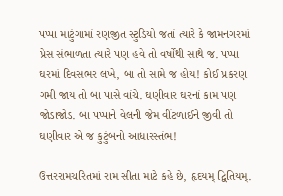પપ્પા માટુંગામાં રણજીત સ્ટુડિયો જતાં ત્યારે કે જામનગરમાં પ્રેસ સંભાળતા ત્યારે પણ હવે તો વર્ષોથી સાથે જ. પપ્પા ઘરમાં દિવસભર લખે, બા તો સામે જ હોય! કોઈ પ્રકરણ ગમી જાય તો બા પાસે વાંચે. ઘણીવાર ઘરનાં કામ પણ જોડાજોડ. બા પપ્પાને વેલની જેમ વીંટળાઈને જીવી તો ઘણીવાર એ જ કુટુંબનો આધારસ્તંભ!

ઉત્તરરામચરિતમાં રામ સીતા માટે કહે છે, હૃદયમ્ દ્વિતિયમ્.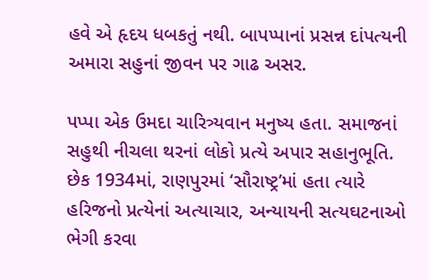હવે એ હૃદય ધબકતું નથી. બાપપ્પાનાં પ્રસન્ન દાંપત્યની અમારા સહુનાં જીવન પર ગાઢ અસર.

પપ્પા એક ઉમદા ચારિત્ર્યવાન મનુષ્ય હતા. સમાજનાં સહુથી નીચલા થરનાં લોકો પ્રત્યે અપાર સહાનુભૂતિ. છેક 1934માં, રાણપુરમાં ‘સૌરાષ્ટ્ર’માં હતા ત્યારે હરિજનો પ્રત્યેનાં અત્યાચાર, અન્યાયની સત્યઘટનાઓ ભેગી કરવા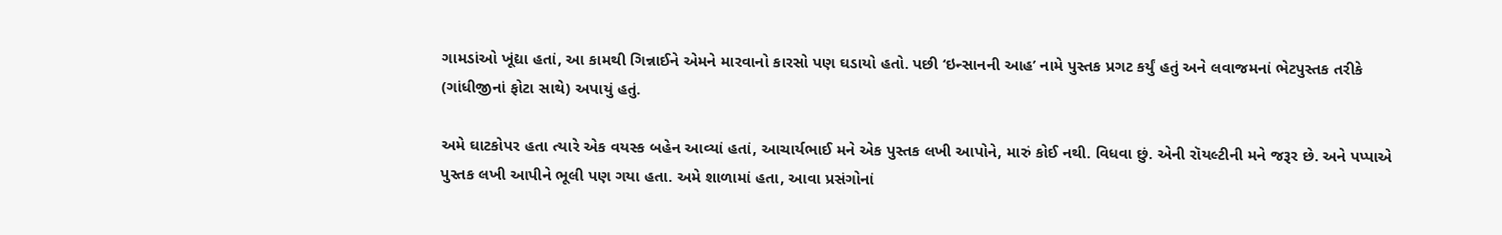ગામડાંઓ ખૂંદ્યા હતાં, આ કામથી ગિન્નાઈને એમને મારવાનો કારસો પણ ઘડાયો હતો. પછી ‘ઇન્સાનની આહ’ નામે પુસ્તક પ્રગટ કર્યું હતું અને લવાજમનાં ભેટપુસ્તક તરીકે (ગાંધીજીનાં ફોટા સાથે) અપાયું હતું.

અમે ઘાટકોપર હતા ત્યારે એક વયસ્ક બહેન આવ્યાં હતાં, આચાર્યભાઈ મને એક પુસ્તક લખી આપોને, મારું કોઈ નથી. વિધવા છું. એની રૉયલ્ટીની મને જરૂર છે. અને પપ્પાએ પુસ્તક લખી આપીને ભૂલી પણ ગયા હતા. અમે શાળામાં હતા, આવા પ્રસંગોનાં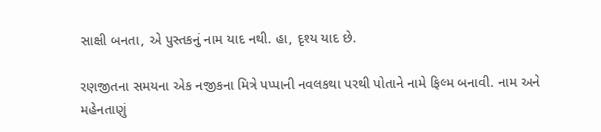સાક્ષી બનતા, એ પુસ્તકનું નામ યાદ નથી. હા, દૃશ્ય યાદ છે.

રણજીતના સમયના એક નજીકના મિત્રે પપ્પાની નવલકથા પરથી પોતાને નામે ફિલ્મ બનાવી. નામ અને મહેનતાણું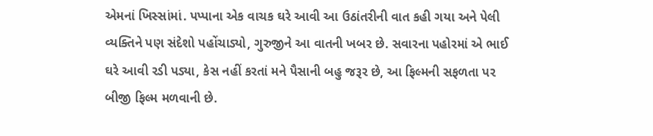એમનાં ખિસ્સાંમાં. પપ્પાના એક વાચક ઘરે આવી આ ઉઠાંતરીની વાત કહી ગયા અને પેલી વ્યક્તિને પણ સંદેશો પહોંચાડ્યો, ગુરુજીને આ વાતની ખબર છે. સવારના પહોરમાં એ ભાઈ ઘરે આવી રડી પડ્યા, કેસ નહીં કરતાં મને પૈસાની બહુ જરૂર છે, આ ફિલ્મની સફળતા પર બીજી ફિલ્મ મળવાની છે.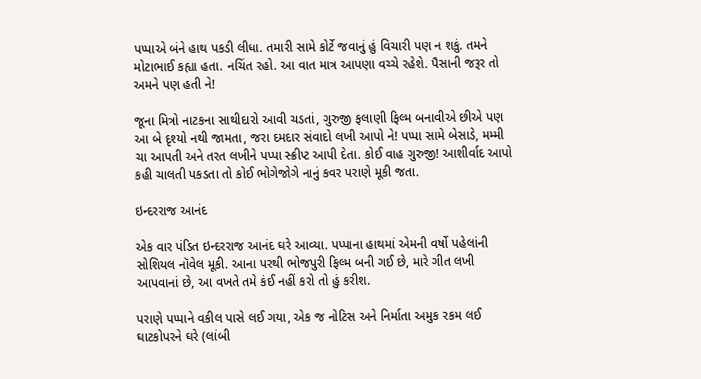પપ્પાએ બંને હાથ પકડી લીધા. તમારી સામે કોર્ટે જવાનું હું વિચારી પણ ન શકું. તમને મોટાભાઈ કહ્યા હતા. નચિંત રહો. આ વાત માત્ર આપણા વચ્ચે રહેશે. પૈસાની જરૂર તો અમને પણ હતી ને!

જૂના મિત્રો નાટકના સાથીદારો આવી ચડતાં, ગુરુજી ફલાણી ફિલ્મ બનાવીએ છીએ પણ આ બે દૃશ્યો નથી જામતા, જરા દમદાર સંવાદો લખી આપો ને! પપ્પા સામે બેસાડે, મમ્મી ચા આપતી અને તરત લખીને પપ્પા સ્ક્રીપ્ટ આપી દેતા. કોઈ વાહ ગુરુજી! આશીર્વાદ આપો કહી ચાલતી પકડતા તો કોઈ ભોગેજોગે નાનું કવર પરાણે મૂકી જતા.

ઇન્દરરાજ આનંદ

એક વાર પંડિત ઇન્દરરાજ આનંદ ઘરે આવ્યા. પપ્પાના હાથમાં એમની વર્ષો પહેલાંની સોશિયલ નૉવેલ મૂકી. આના પરથી ભોજપુરી ફિલ્મ બની ગઈ છે, મારે ગીત લખી આપવાનાં છે, આ વખતે તમે કંઈ નહીં કરો તો હું કરીશ.

પરાણે પપ્પાને વકીલ પાસે લઈ ગયા, એક જ નોટિસ અને નિર્માતા અમુક રકમ લઈ ઘાટકોપરને ઘરે (લાંબી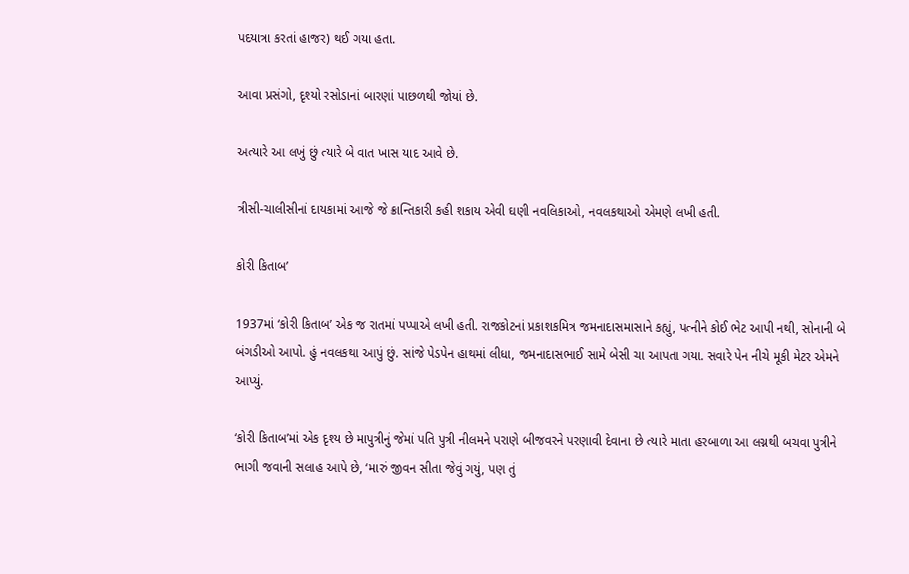પદયાત્રા કરતાં હાજર) થઈ ગયા હતા.

આવા પ્રસંગો, દૃશ્યો રસોડાનાં બારણાં પાછળથી જોયાં છે.

અત્યારે આ લખું છું ત્યારે બે વાત ખાસ યાદ આવે છે.

ત્રીસી-ચાલીસીનાં દાયકામાં આજે જે ક્રાન્તિકારી કહી શકાય એવી ઘણી નવલિકાઓ, નવલકથાઓ એમણે લખી હતી.

કોરી કિતાબ’

1937માં ‘કોરી કિતાબ’ એક જ રાતમાં પપ્પાએ લખી હતી. રાજકોટનાં પ્રકાશકમિત્ર જમનાદાસમાસાને કહ્યું, પત્નીને કોઈ ભેટ આપી નથી, સોનાની બે બંગડીઓ આપો. હું નવલકથા આપું છું. સાંજે પેડપેન હાથમાં લીધા, જમનાદાસભાઈ સામે બેસી ચા આપતા ગયા. સવારે પેન નીચે મૂકી મેટર એમને આપ્યું.

‘કોરી કિતાબ’માં એક દૃશ્ય છે માપુત્રીનું જેમાં પતિ પુત્રી નીલમને પરાણે બીજવરને પરણાવી દેવાના છે ત્યારે માતા હરબાળા આ લગ્નથી બચવા પુત્રીને ભાગી જવાની સલાહ આપે છે, ‘મારું જીવન સીતા જેવું ગયું, પણ તું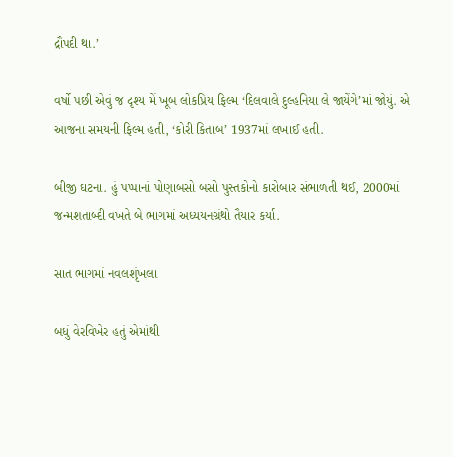દ્રૌપદી થા.’

વર્ષો પછી એવું જ દૃશ્ય મેં ખૂબ લોકપ્રિય ફિલ્મ ‘દિલવાલે દુલ્હનિયા લે જાયેંગે’માં જોયું. એ આજના સમયની ફિલ્મ હતી, ‘કોરી કિતાબ’ 1937માં લખાઈ હતી.

બીજી ઘટના. હું પપ્પાનાં પોણાબસો બસો પુસ્તકોનો કારોબાર સંભાળતી થઈ, 2000માં જન્મશતાબ્દી વખતે બે ભાગમાં અધ્યયનગ્રંથો તૈયાર કર્યા.

સાત ભાગમાં નવલશૃંખલા

બધું વેરવિખેર હતું એમાંથી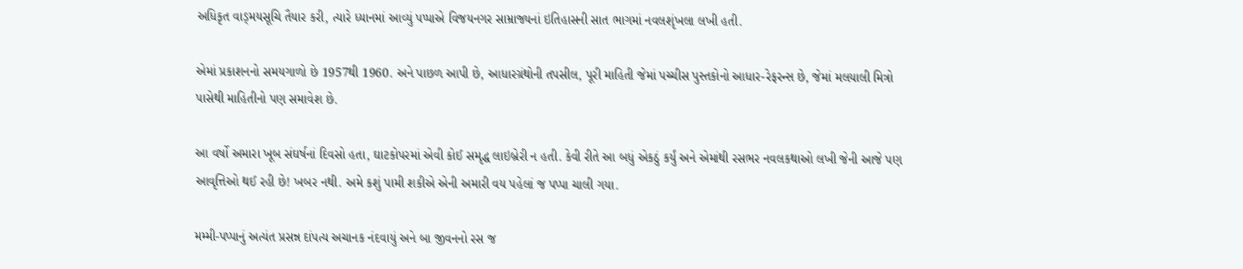અધિકૃત વાઙ્‌મયસૂચિ તૈયાર કરી, ત્યારે ધ્યાનમાં આવ્યું પપ્પાએ વિજયનગર સામ્રાજ્યનાં ઇતિહાસની સાત ભાગમાં નવલશૃંખલા લખી હતી.

એમાં પ્રકાશનનો સમયગાળો છે 1957થી 1960. અને પાછળ આપી છે, આધારગ્રંથોની તપસીલ, પૂરી માહિતી જેમાં પચ્ચીસ પુસ્તકોનો આધાર-રેફરન્સ છે, જેમાં મલયાલી મિત્રો પાસેથી માહિતીનો પણ સમાવેશ છે.

આ વર્ષો અમારા ખૂબ સંઘર્ષનાં દિવસો હતા, ઘાટકોપરમાં એવી કોઈ સમૃદ્ધ લાઇબ્રેરી ન હતી. કેવી રીતે આ બધું એકઠું કર્યું અને એમાંથી રસભર નવલકથાઓ લખી જેની આજે પણ આવૃત્તિઓ થઈ રહી છે! ખબર નથી. અમે કશું પામી શકીએ એની અમારી વય પહેલાં જ પપ્પા ચાલી ગયા.

મમ્મી-પપ્પાનું અત્યંત પ્રસન્ન દાંપત્ય અચાનક નંદવાયું અને બા જીવનનો રસ જ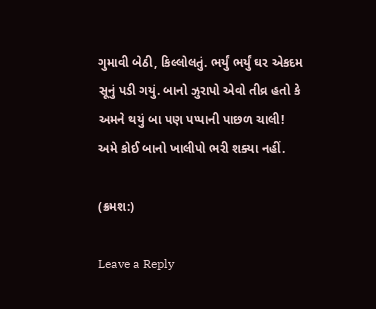ગુમાવી બેઠી, કિલ્લોલતું. ભર્યું ભર્યું ઘર એકદમ સૂનું પડી ગયું. બાનો ઝુરાપો એવો તીવ્ર હતો કે અમને થયું બા પણ પપ્પાની પાછળ ચાલી! અમે કોઈ બાનો ખાલીપો ભરી શક્યા નહીં.

(ક્રમશ:)

Leave a Reply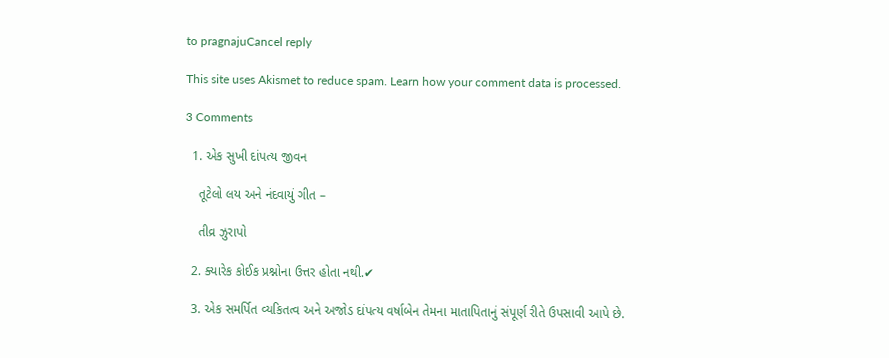to pragnajuCancel reply

This site uses Akismet to reduce spam. Learn how your comment data is processed.

3 Comments

  1. એક સુખી દાંપત્ય જીવન

    તૂટેલો લય અને નંદવાયું ગીત –

    તીવ્ર ઝુરાપો

  2. ક્યારેક કોઈક પ્રશ્નોના ઉત્તર હોતા નથી.✔

  3. એક સમર્પિત વ્યકિતત્વ અને અજોડ દાંપત્ય વર્ષાબેન તેમના માતાપિતાનું સંપૂર્ણ રીતે ઉપસાવી આપે છે.